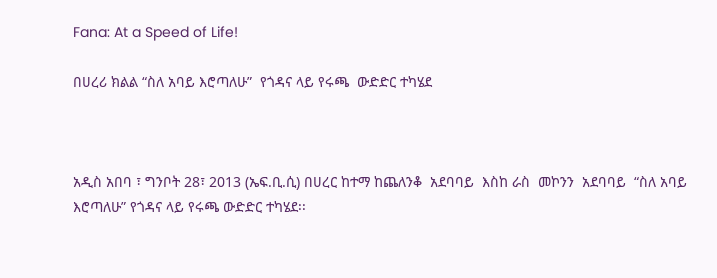Fana: At a Speed of Life!

በሀረሪ ክልል “ስለ አባይ እሮጣለሁ”  የጎዳና ላይ የሩጫ  ውድድር ተካሄደ



አዲስ አበባ ፣ ግንቦት 28፣ 2013 (ኤፍ.ቢ.ሲ) በሀረር ከተማ ከጨለንቆ  አደባባይ  እስከ ራስ  መኮንን  አደባባይ  “ስለ አባይ እሮጣለሁ” የጎዳና ላይ የሩጫ ውድድር ተካሄደ፡፡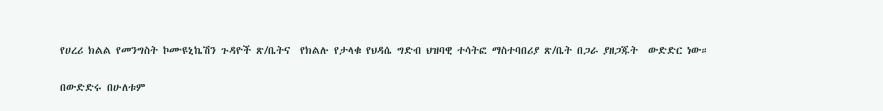የሀረሪ ክልል የመንግስት ኮሙዩኒኬሽን ጉዳዮች ጽ/ቤትና  የክልሉ የታላቁ የህዳሴ ግድብ ህዝባዊ ተሳትፎ ማስተባበሪያ ጽ/ቤት በጋራ ያዘጋጁት  ውድድር ነው።

በውድድሩ በሁለቱም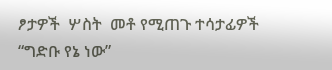ፆታዎች  ሦስት  መቶ የሚጠጉ ተሳታፊዎች  “ግድቡ የኔ ነው”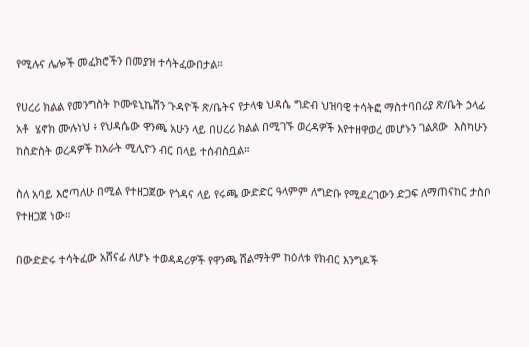የሚሉና ሌሎች መፈክሮችን በመያዝ ተሳትፈውበታል።

የሀረሪ ክልል የመንግስት ኮሙዩኒኬሽን ጉዳዮች ጽ/ቤትና የታላቁ ህዳሴ ግድብ ህዝባዊ ተሳትፎ ማስተባበሪያ ጽ/ቤት ኃላፊ  አቶ  ሄኖክ ሙሉነህ ፥ የህዳሴው ዋንጫ አሁን ላይ በሀረሪ ክልል በሚገኙ ወረዳዎች እየተዘዋወረ መሆኑን ገልጸው  እስካሁን   ከስድስት ወረዳዎች ከአራት ሚሊዮን ብር በላይ ተሰብስቧል።

ስለ አባይ እሮጣለሁ በሚል የተዘጋጀው የጎዳና ላይ የሩጫ ውድድር ዓላምም ለግድቡ የሚደረገውን ድጋፍ ለማጠናከር ታስቦ የተዘጋጀ ነው።

በውድድሩ ተሳትፈው አሸናፊ ለሆኑ ተወዳዳሪዎች የዋንጫ ሽልማትም ከዕለቱ የክብር እንግዶች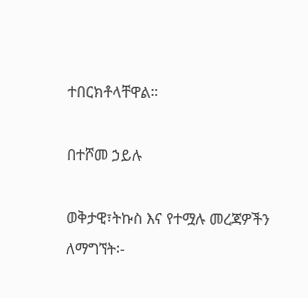ተበርክቶላቸዋል።

በተሾመ ኃይሉ

ወቅታዊ፣ትኩስ እና የተሟሉ መረጃዎችን ለማግኘት፡-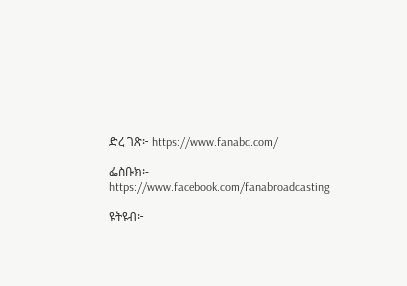ድረ ገጽ፦ https://www.fanabc.com/

ፌስቡክ፡- https://www.facebook.com/fanabroadcasting

ዩትዩብ፦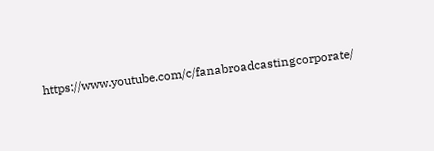https://www.youtube.com/c/fanabroadcastingcorporate/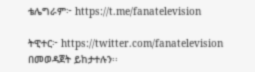ቴሌግራም፦ https://t.me/fanatelevision

ትዊተር፦ https://twitter.com/fanatelevision በመወዳጀት ይከታተሉን፡፡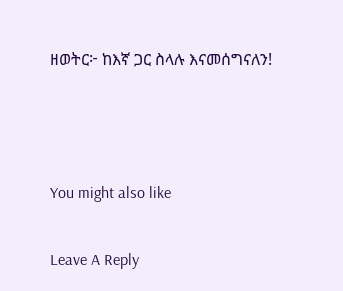ዘወትር፦ ከእኛ ጋር ስላሉ እናመሰግናለን!



You might also like

Leave A Reply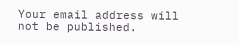Your email address will not be published.